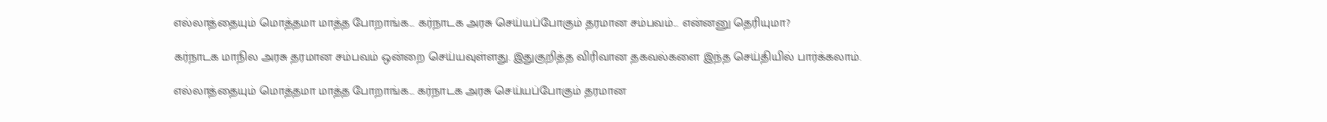எல்லாத்தையும் மொத்தமா மாத்த போறாங்க... கர்நாடக அரசு செய்யப்போகும் தரமான சம்பவம்... என்னனு தெரியுமா?

கர்நாடக மாநில அரசு தரமான சம்பவம் ஒன்றை செய்யவுள்ளது. இதுகுறித்த விரிவான தகவல்களை இந்த செய்தியில் பார்க்கலாம்.

எல்லாத்தையும் மொத்தமா மாத்த போறாங்க... கர்நாடக அரசு செய்யப்போகும் தரமான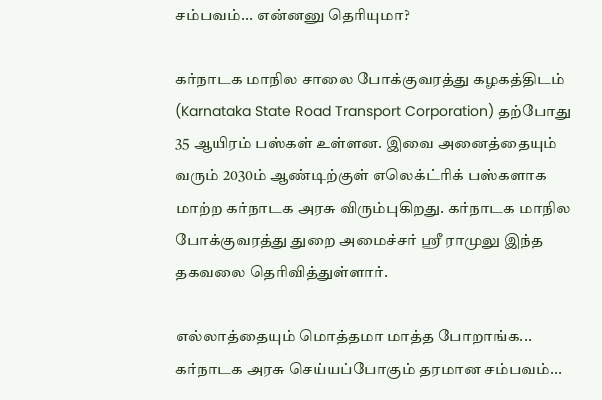சம்பவம்... என்னனு தெரியுமா?

கர்நாடக மாநில சாலை போக்குவரத்து கழகத்திடம் (Karnataka State Road Transport Corporation) தற்போது 35 ஆயிரம் பஸ்கள் உள்ளன. இவை அனைத்தையும் வரும் 2030ம் ஆண்டிற்குள் எலெக்ட்ரிக் பஸ்களாக மாற்ற கர்நாடக அரசு விரும்புகிறது. கர்நாடக மாநில போக்குவரத்து துறை அமைச்சர் ஸ்ரீ ராமுலு இந்த தகவலை தெரிவித்துள்ளார்.

எல்லாத்தையும் மொத்தமா மாத்த போறாங்க... கர்நாடக அரசு செய்யப்போகும் தரமான சம்பவம்...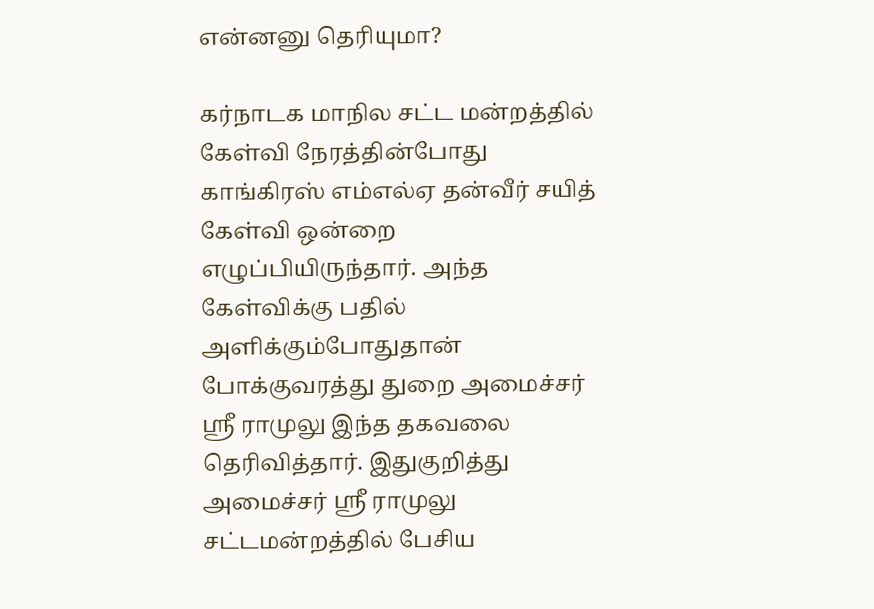என்னனு தெரியுமா?

கர்நாடக மாநில சட்ட மன்றத்தில் கேள்வி நேரத்தின்போது காங்கிரஸ் எம்எல்ஏ தன்வீர் சயித் கேள்வி ஒன்றை எழுப்பியிருந்தார். அந்த கேள்விக்கு பதில் அளிக்கும்போதுதான் போக்குவரத்து துறை அமைச்சர் ஸ்ரீ ராமுலு இந்த தகவலை தெரிவித்தார். இதுகுறித்து அமைச்சர் ஸ்ரீ ராமுலு சட்டமன்றத்தில் பேசிய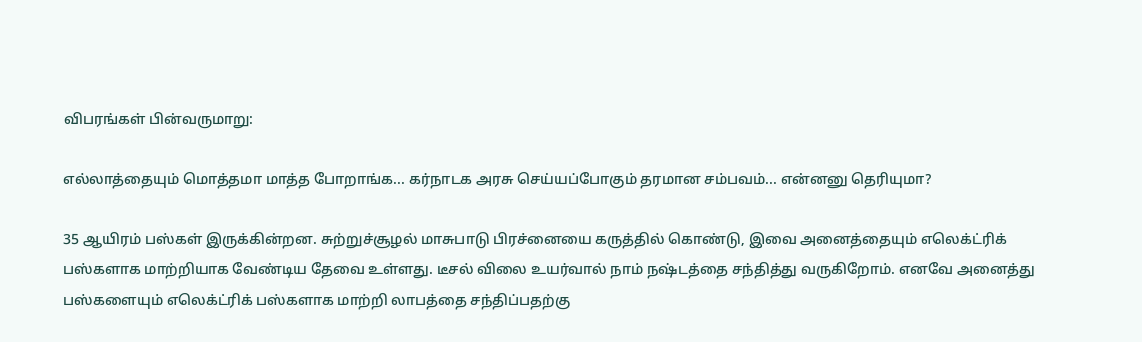விபரங்கள் பின்வருமாறு:

எல்லாத்தையும் மொத்தமா மாத்த போறாங்க... கர்நாடக அரசு செய்யப்போகும் தரமான சம்பவம்... என்னனு தெரியுமா?

35 ஆயிரம் பஸ்கள் இருக்கின்றன. சுற்றுச்சூழல் மாசுபாடு பிரச்னையை கருத்தில் கொண்டு, இவை அனைத்தையும் எலெக்ட்ரிக் பஸ்களாக மாற்றியாக வேண்டிய தேவை உள்ளது. டீசல் விலை உயர்வால் நாம் நஷ்டத்தை சந்தித்து வருகிறோம். எனவே அனைத்து பஸ்களையும் எலெக்ட்ரிக் பஸ்களாக மாற்றி லாபத்தை சந்திப்பதற்கு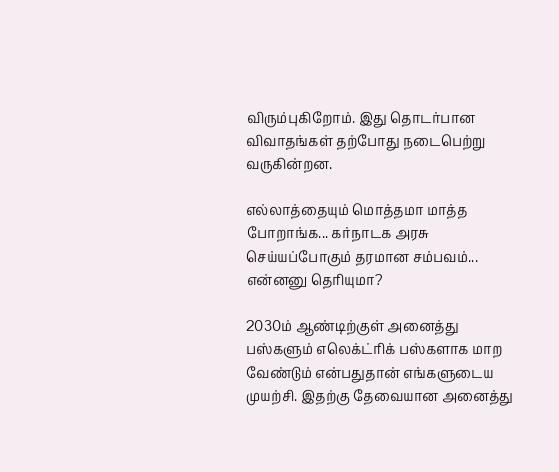விரும்புகிறோம். இது தொடர்பான விவாதங்கள் தற்போது நடைபெற்று வருகின்றன.

எல்லாத்தையும் மொத்தமா மாத்த போறாங்க... கர்நாடக அரசு செய்யப்போகும் தரமான சம்பவம்... என்னனு தெரியுமா?

2030ம் ஆண்டிற்குள் அனைத்து பஸ்களும் எலெக்ட்ரிக் பஸ்களாக மாற வேண்டும் என்பதுதான் எங்களுடைய முயற்சி. இதற்கு தேவையான அனைத்து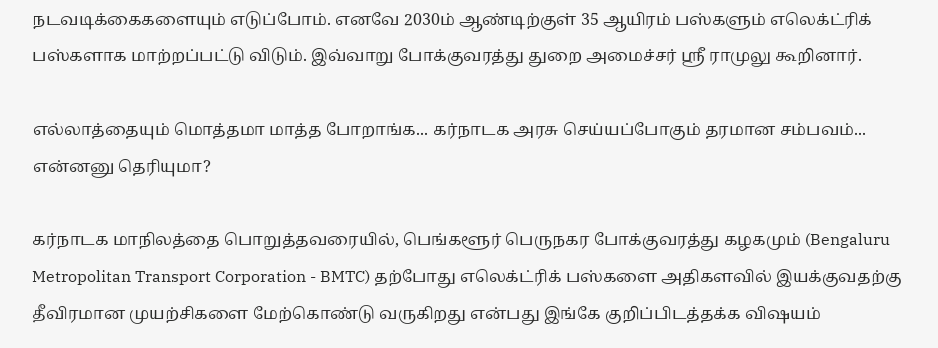நடவடிக்கைகளையும் எடுப்போம். எனவே 2030ம் ஆண்டிற்குள் 35 ஆயிரம் பஸ்களும் எலெக்ட்ரிக் பஸ்களாக மாற்றப்பட்டு விடும். இவ்வாறு போக்குவரத்து துறை அமைச்சர் ஸ்ரீ ராமுலு கூறினார்.

எல்லாத்தையும் மொத்தமா மாத்த போறாங்க... கர்நாடக அரசு செய்யப்போகும் தரமான சம்பவம்... என்னனு தெரியுமா?

கர்நாடக மாநிலத்தை பொறுத்தவரையில், பெங்களூர் பெருநகர போக்குவரத்து கழகமும் (Bengaluru Metropolitan Transport Corporation - BMTC) தற்போது எலெக்ட்ரிக் பஸ்களை அதிகளவில் இயக்குவதற்கு தீவிரமான முயற்சிகளை மேற்கொண்டு வருகிறது என்பது இங்கே குறிப்பிடத்தக்க விஷயம்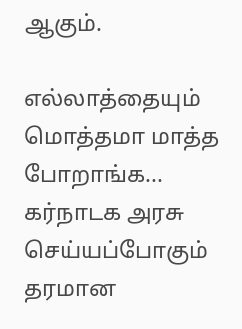ஆகும்.

எல்லாத்தையும் மொத்தமா மாத்த போறாங்க... கர்நாடக அரசு செய்யப்போகும் தரமான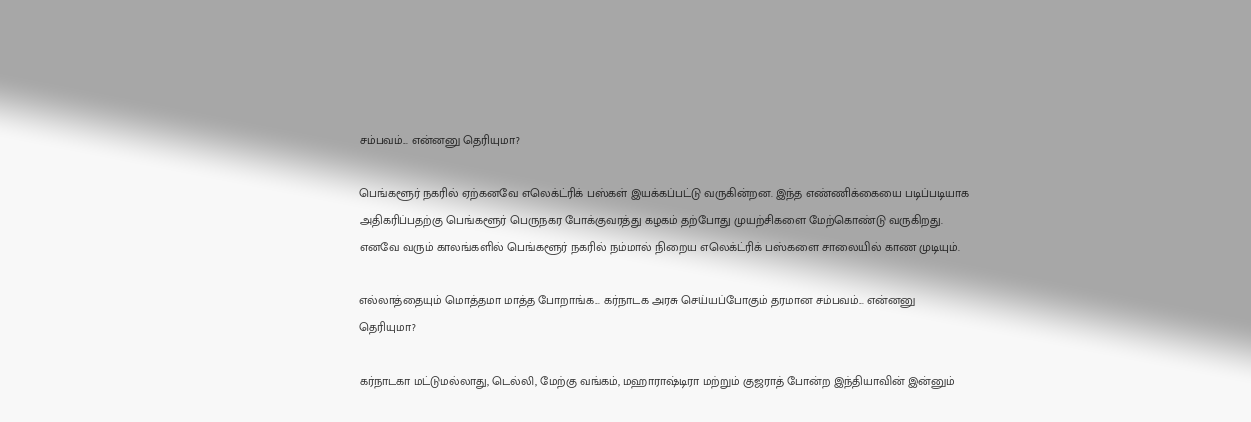சம்பவம்... என்னனு தெரியுமா?

பெங்களூர் நகரில் ஏற்கனவே எலெக்ட்ரிக் பஸ்கள் இயக்கப்பட்டு வருகின்றன. இந்த எண்ணிக்கையை படிப்படியாக அதிகரிப்பதற்கு பெங்களூர் பெருநகர போக்குவரத்து கழகம் தற்போது முயற்சிகளை மேற்கொண்டு வருகிறது. எனவே வரும் காலங்களில் பெங்களூர் நகரில் நம்மால் நிறைய எலெக்ட்ரிக் பஸ்களை சாலையில் காண முடியும்.

எல்லாத்தையும் மொத்தமா மாத்த போறாங்க... கர்நாடக அரசு செய்யப்போகும் தரமான சம்பவம்... என்னனு தெரியுமா?

கர்நாடகா மட்டுமல்லாது, டெல்லி, மேற்கு வங்கம், மஹாராஷ்டிரா மற்றும் குஜராத் போன்ற இந்தியாவின் இன்னும்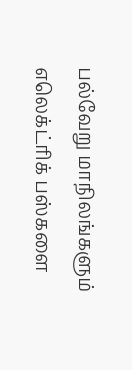பல்வேறு மாநிலங்களும் எலெக்ட்ரிக் பஸ்களை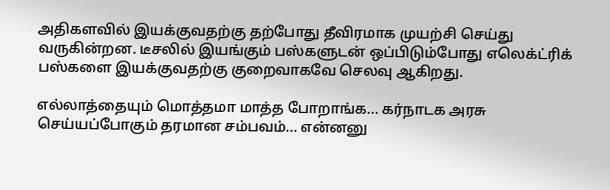அதிகளவில் இயக்குவதற்கு தற்போது தீவிரமாக முயற்சி செய்து வருகின்றன. டீசலில் இயங்கும் பஸ்களுடன் ஒப்பிடும்போது எலெக்ட்ரிக் பஸ்களை இயக்குவதற்கு குறைவாகவே செலவு ஆகிறது.

எல்லாத்தையும் மொத்தமா மாத்த போறாங்க... கர்நாடக அரசு செய்யப்போகும் தரமான சம்பவம்... என்னனு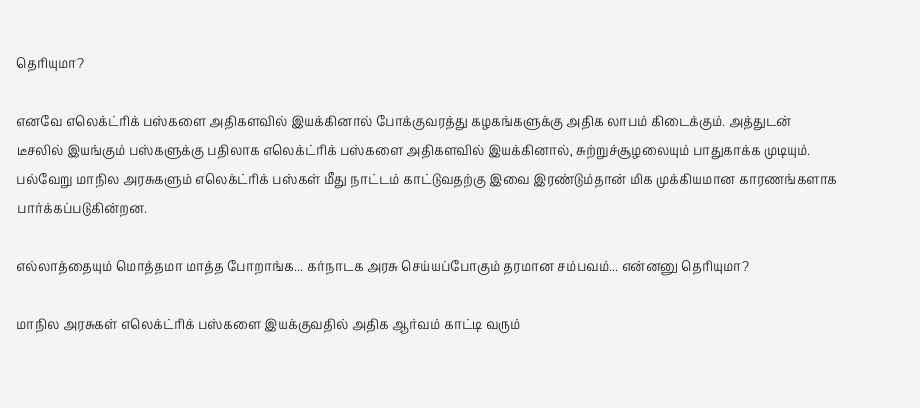தெரியுமா?

எனவே எலெக்ட்ரிக் பஸ்களை அதிகளவில் இயக்கினால் போக்குவரத்து கழகங்களுக்கு அதிக லாபம் கிடைக்கும். அத்துடன் டீசலில் இயங்கும் பஸ்களுக்கு பதிலாக எலெக்ட்ரிக் பஸ்களை அதிகளவில் இயக்கினால், சுற்றுச்சூழலையும் பாதுகாக்க முடியும். பல்வேறு மாநில அரசுகளும் எலெக்ட்ரிக் பஸ்கள் மீது நாட்டம் காட்டுவதற்கு இவை இரண்டும்தான் மிக முக்கியமான காரணங்களாக பார்க்கப்படுகின்றன.

எல்லாத்தையும் மொத்தமா மாத்த போறாங்க... கர்நாடக அரசு செய்யப்போகும் தரமான சம்பவம்... என்னனு தெரியுமா?

மாநில அரசுகள் எலெக்ட்ரிக் பஸ்களை இயக்குவதில் அதிக ஆர்வம் காட்டி வரும்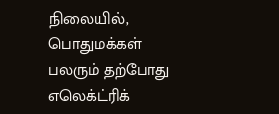நிலையில், பொதுமக்கள் பலரும் தற்போது எலெக்ட்ரிக்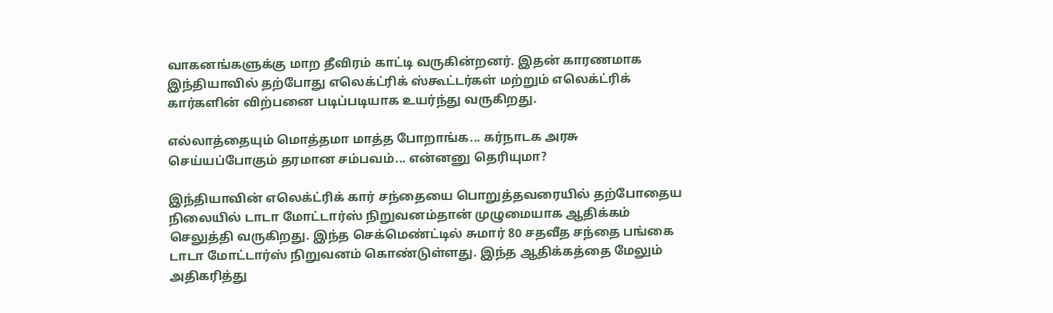வாகனங்களுக்கு மாற தீவிரம் காட்டி வருகின்றனர். இதன் காரணமாக இந்தியாவில் தற்போது எலெக்ட்ரிக் ஸ்கூட்டர்கள் மற்றும் எலெக்ட்ரிக் கார்களின் விற்பனை படிப்படியாக உயர்ந்து வருகிறது.

எல்லாத்தையும் மொத்தமா மாத்த போறாங்க... கர்நாடக அரசு செய்யப்போகும் தரமான சம்பவம்... என்னனு தெரியுமா?

இந்தியாவின் எலெக்ட்ரிக் கார் சந்தையை பொறுத்தவரையில் தற்போதைய நிலையில் டாடா மோட்டார்ஸ் நிறுவனம்தான் முழுமையாக ஆதிக்கம் செலுத்தி வருகிறது. இந்த செக்மெண்ட்டில் சுமார் 80 சதவீத சந்தை பங்கை டாடா மோட்டார்ஸ் நிறுவனம் கொண்டுள்ளது. இந்த ஆதிக்கத்தை மேலும் அதிகரித்து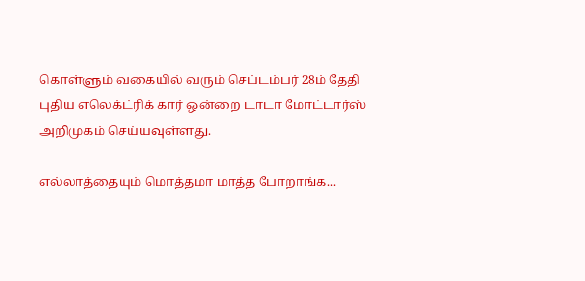கொள்ளும் வகையில் வரும் செப்டம்பர் 28ம் தேதி புதிய எலெக்ட்ரிக் கார் ஒன்றை டாடா மோட்டார்ஸ் அறிமுகம் செய்யவுள்ளது.

எல்லாத்தையும் மொத்தமா மாத்த போறாங்க...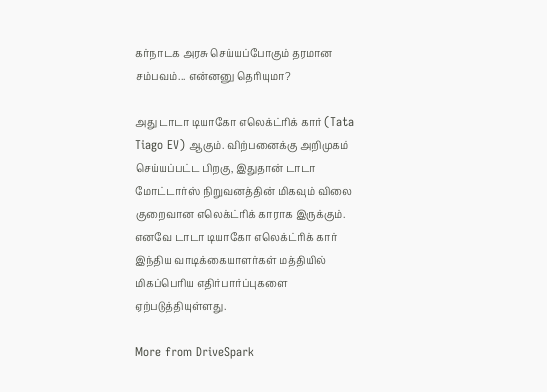கர்நாடக அரசு செய்யப்போகும் தரமான சம்பவம்... என்னனு தெரியுமா?

அது டாடா டியாகோ எலெக்ட்ரிக் கார் (Tata Tiago EV) ஆகும். விற்பனைக்கு அறிமுகம் செய்யப்பட்ட பிறகு, இதுதான் டாடா மோட்டார்ஸ் நிறுவனத்தின் மிகவும் விலை குறைவான எலெக்ட்ரிக் காராக இருக்கும். எனவே டாடா டியாகோ எலெக்ட்ரிக் கார் இந்திய வாடிக்கையாளர்கள் மத்தியில் மிகப்பெரிய எதிர்பார்ப்புகளை ஏற்படுத்தியுள்ளது.

More from DriveSpark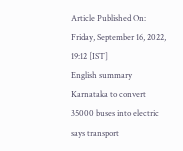Article Published On: Friday, September 16, 2022, 19:12 [IST]
English summary
Karnataka to convert 35000 buses into electric says transport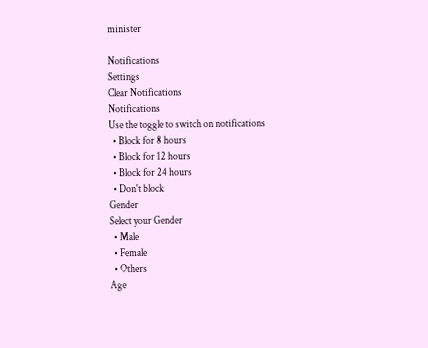minister

Notifications
Settings
Clear Notifications
Notifications
Use the toggle to switch on notifications
  • Block for 8 hours
  • Block for 12 hours
  • Block for 24 hours
  • Don't block
Gender
Select your Gender
  • Male
  • Female
  • Others
Age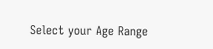Select your Age Range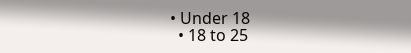• Under 18
  • 18 to 25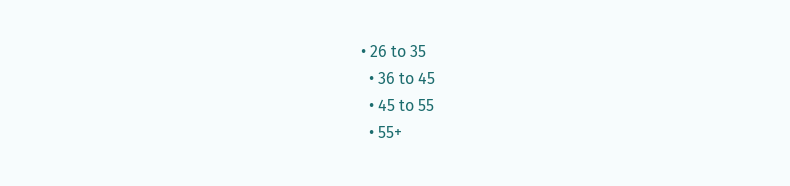• 26 to 35
  • 36 to 45
  • 45 to 55
  • 55+